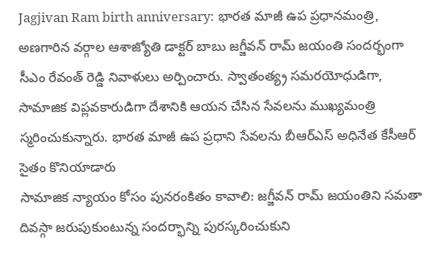Jagjivan Ram birth anniversary: భారత మాజీ ఉప ప్రధానమంత్రి, అణగారిన వర్గాల ఆశాజ్యోతి డాక్టర్ బాబు జగ్జీవన్ రామ్ జయంతి సందర్భంగా సీఎం రేవంత్ రెడ్డి నివాళులు అర్పించారు. స్వాతంత్య్ర సమరయోధుడిగా, సామాజిక విప్లవకారుడిగా దేశానికి ఆయన చేసిన సేవలను ముఖ్యమంత్రి స్మరించుకున్నారు. భారత మాజీ ఉప ప్రధాని సేవలను బీఆర్ఎస్ అధినేత కేసీఆర్ సైతం కొనియాడారు
సామాజిక న్యాయం కోసం పునరంకితం కావాలి: జగ్జీవన్ రామ్ జయంతిని సమతా దివస్గా జరుపుకుంటున్న సందర్భాన్ని పురస్కరించుకుని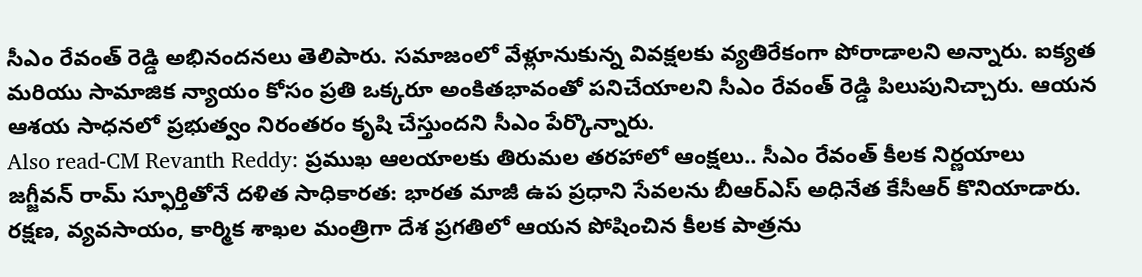సీఎం రేవంత్ రెడ్డి అభినందనలు తెలిపారు. సమాజంలో వేళ్లూనుకున్న వివక్షలకు వ్యతిరేకంగా పోరాడాలని అన్నారు. ఐక్యత మరియు సామాజిక న్యాయం కోసం ప్రతి ఒక్కరూ అంకితభావంతో పనిచేయాలని సీఎం రేవంత్ రెడ్డి పిలుపునిచ్చారు. ఆయన ఆశయ సాధనలో ప్రభుత్వం నిరంతరం కృషి చేస్తుందని సీఎం పేర్కొన్నారు.
Also read-CM Revanth Reddy: ప్రముఖ ఆలయాలకు తిరుమల తరహాలో ఆంక్షలు.. సీఎం రేవంత్ కీలక నిర్ణయాలు
జగ్జీవన్ రామ్ స్ఫూర్తితోనే దళిత సాధికారత: భారత మాజీ ఉప ప్రధాని సేవలను బీఆర్ఎస్ అధినేత కేసీఆర్ కొనియాడారు. రక్షణ, వ్యవసాయం, కార్మిక శాఖల మంత్రిగా దేశ ప్రగతిలో ఆయన పోషించిన కీలక పాత్రను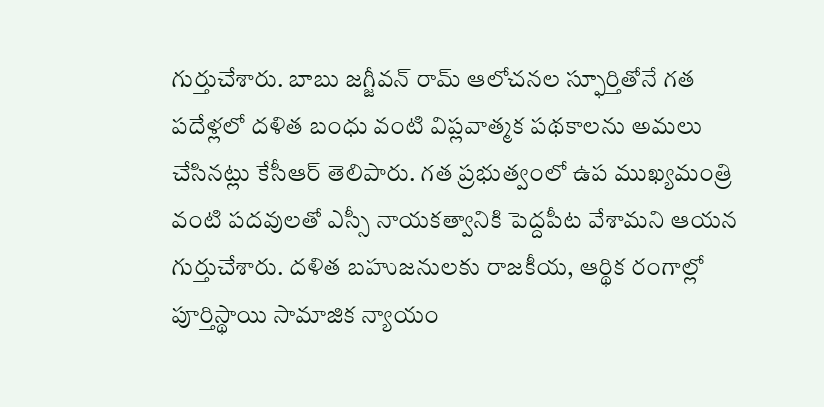గుర్తుచేశారు. బాబు జగ్జీవన్ రామ్ ఆలోచనల స్ఫూర్తితోనే గత పదేళ్లలో దళిత బంధు వంటి విప్లవాత్మక పథకాలను అమలు చేసినట్లు కేసీఆర్ తెలిపారు. గత ప్రభుత్వంలో ఉప ముఖ్యమంత్రి వంటి పదవులతో ఎస్సీ నాయకత్వానికి పెద్దపీట వేశామని ఆయన గుర్తుచేశారు. దళిత బహుజనులకు రాజకీయ, ఆర్థిక రంగాల్లో పూర్తిస్థాయి సామాజిక న్యాయం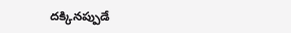దక్కినప్పుడే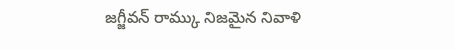జగ్జీవన్ రామ్కు నిజమైన నివాళి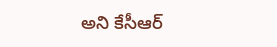అని కేసీఆర్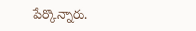పేర్కొన్నారు.